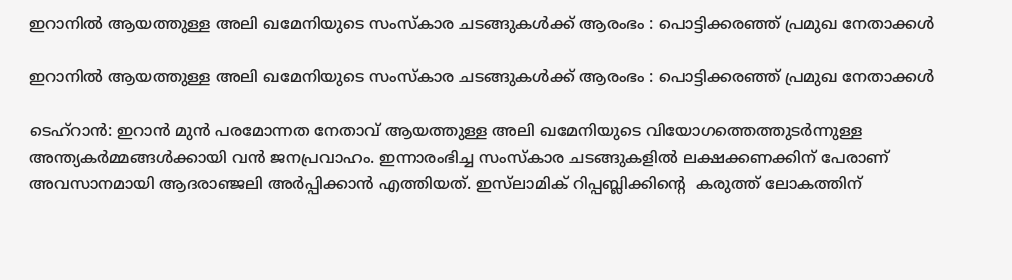ഇറാനിൽ ആയത്തുള്ള അലി ഖമേനിയുടെ സംസ്കാര ചടങ്ങുകൾക്ക് ആരംഭം : പൊട്ടിക്കരഞ്ഞ് പ്രമുഖ നേതാക്കൾ

ഇറാനിൽ ആയത്തുള്ള അലി ഖമേനിയുടെ സംസ്കാര ചടങ്ങുകൾക്ക് ആരംഭം : പൊട്ടിക്കരഞ്ഞ് പ്രമുഖ നേതാക്കൾ

ടെഹ്‌റാൻ: ഇറാൻ മുൻ പരമോന്നത നേതാവ് ആയത്തുള്ള അലി ഖമേനിയുടെ വിയോഗത്തെത്തുടർന്നുള്ള അന്ത്യകർമ്മങ്ങൾക്കായി വൻ ജനപ്രവാഹം. ഇന്നാരംഭിച്ച സംസ്കാര ചടങ്ങുകളിൽ ലക്ഷക്കണക്കിന് പേരാണ് അവസാനമായി ആദരാഞ്ജലി അർപ്പിക്കാൻ എത്തിയത്. ഇസ്‌ലാമിക് റിപ്പബ്ലിക്കിൻ്റെ  കരുത്ത് ലോകത്തിന്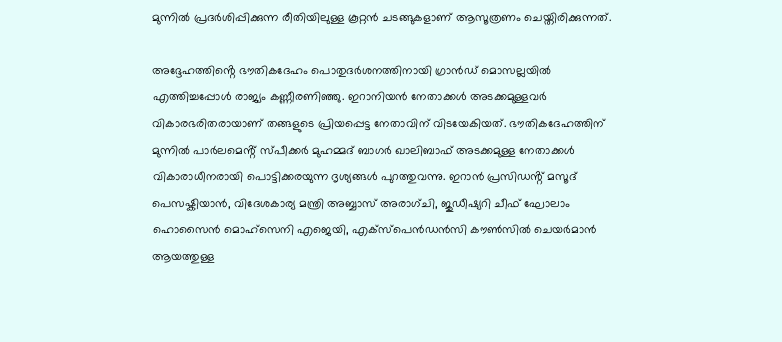മുന്നിൽ പ്രദർശിപ്പിക്കുന്ന രീതിയിലുള്ള കൂറ്റൻ ചടങ്ങുകളാണ് ആസൂത്രണം ചെയ്തിരിക്കുന്നത്.

അദ്ദേഹത്തിൻ്റെ ഭൗതികദേഹം പൊതുദർശനത്തിനായി ഗ്രാൻഡ് മൊസല്ലയിൽ എത്തിച്ചപ്പോൾ രാജ്യം കണ്ണീരണിഞ്ഞു. ഇറാനിയൻ നേതാക്കൾ അടക്കമുള്ളവർ വികാരഭരിതരായാണ് തങ്ങളുടെ പ്രിയപ്പെട്ട നേതാവിന് വിടയേകിയത്. ഭൗതികദേഹത്തിന് മുന്നിൽ പാ‍ർലമെൻ്റ് സ്പീക്കർ മുഹമ്മദ് ബാഗർ ഖാലിബാഫ് അടക്കമുള്ള നേതാക്കൾ വികാരാധീനരായി പൊട്ടിക്കരയുന്ന ദൃശ്യങ്ങൾ പുറത്തുവന്നു. ഇറാൻ പ്രസിഡൻ്റ് മസൂദ് പെസഷ്കിയാൻ, വിദേശകാര്യ മന്ത്രി അബ്ബാസ് അരാഗ്ചി, ജുഡീഷ്യറി ചീഫ് ഘോലാം ഹൊസൈൻ മൊഹ്‌സെനി എജെയി, എക്സ്പെൻഡൻസി കൗൺസിൽ ചെയർമാൻ ആയത്തുള്ള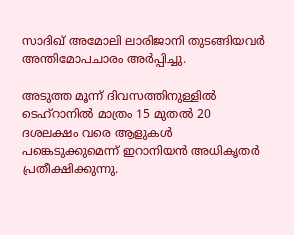സാദിഖ് അമോലി ലാരിജാനി തുടങ്ങിയവർ അന്തിമോപചാരം അർപ്പിച്ചു.

അടുത്ത മൂന്ന് ദിവസത്തിനുള്ളിൽ ടെഹ്‌റാനിൽ മാത്രം 15 മുതൽ 20 ദശലക്ഷം വരെ ആളുകൾ പങ്കെടുക്കുമെന്ന് ഇറാനിയൻ അധികൃതർ പ്രതീക്ഷിക്കുന്നു.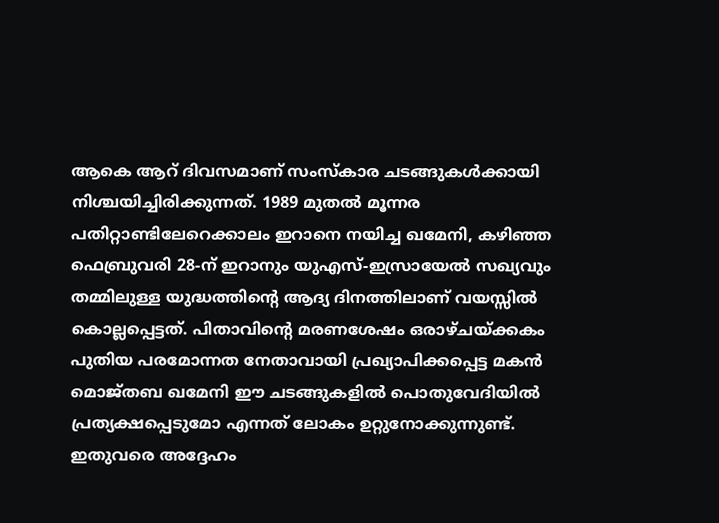ആകെ ആറ് ദിവസമാണ് സംസ്കാര ചടങ്ങുകൾക്കായി നിശ്ചയിച്ചിരിക്കുന്നത്. 1989 മുതൽ മൂന്നര പതിറ്റാണ്ടിലേറെക്കാലം ഇറാനെ നയിച്ച ഖമേനി, കഴിഞ്ഞ ഫെബ്രുവരി 28-ന് ഇറാനും യുഎസ്-ഇസ്രായേൽ സഖ്യവും തമ്മിലുള്ള യുദ്ധത്തിന്റെ ആദ്യ ദിനത്തിലാണ് വയസ്സിൽ കൊല്ലപ്പെട്ടത്. പിതാവിന്റെ മരണശേഷം ഒരാഴ്ചയ്ക്കകം പുതിയ പരമോന്നത നേതാവായി പ്രഖ്യാപിക്കപ്പെട്ട മകൻ മൊജ്തബ ഖമേനി ഈ ചടങ്ങുകളിൽ പൊതുവേദിയിൽ പ്രത്യക്ഷപ്പെടുമോ എന്നത് ലോകം ഉറ്റുനോക്കുന്നുണ്ട്. ഇതുവരെ അദ്ദേഹം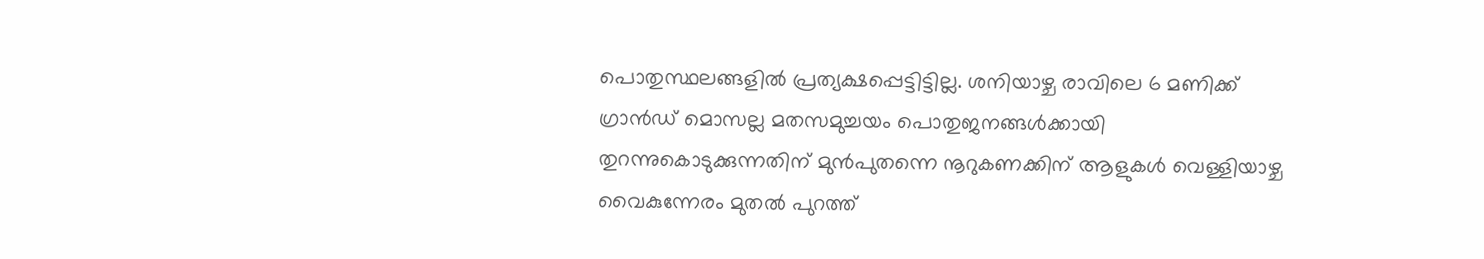പൊതുസ്ഥലങ്ങളിൽ പ്രത്യക്ഷപ്പെട്ടിട്ടില്ല. ശനിയാഴ്ച രാവിലെ 6 മണിക്ക് ഗ്രാൻഡ് മൊസല്ല മതസമുച്ചയം പൊതുജനങ്ങൾക്കായി തുറന്നുകൊടുക്കുന്നതിന് മുൻപുതന്നെ നൂറുകണക്കിന് ആളുകൾ വെള്ളിയാഴ്ച വൈകുന്നേരം മുതൽ പുറത്ത്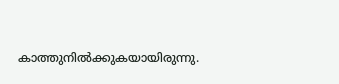കാത്തുനിൽക്കുകയായിരുന്നു.